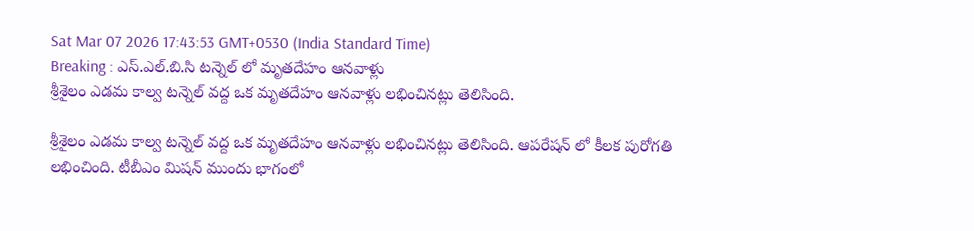Sat Mar 07 2026 17:43:53 GMT+0530 (India Standard Time)
Breaking : ఎస్.ఎల్.బి.సి టన్నెల్ లో మృతదేహం ఆనవాళ్లు
శ్రీశైలం ఎడమ కాల్వ టన్నెల్ వద్ద ఒక మృతదేహం ఆనవాళ్లు లభించినట్లు తెలిసింది.

శ్రీశైలం ఎడమ కాల్వ టన్నెల్ వద్ద ఒక మృతదేహం ఆనవాళ్లు లభించినట్లు తెలిసింది. ఆపరేషన్ లో కీలక పురోగతి లభించింది. టీబీఎం మిషన్ ముందు భాగంలో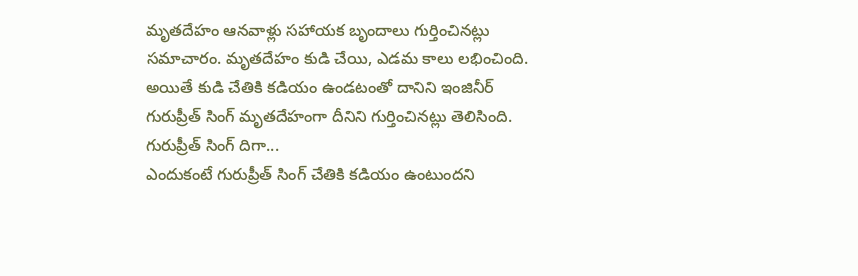మృతదేహం ఆనవాళ్లు సహాయక బృందాలు గుర్తించినట్లు సమాచారం. మృతదేహం కుడి చేయి, ఎడమ కాలు లభించింది. అయితే కుడి చేతికి కడియం ఉండటంతో దానిని ఇంజినీర్ గురుప్రీత్ సింగ్ మృతదేహంగా దీనిని గుర్తించినట్లు తెలిసింది.
గురుప్రీత్ సింగ్ దిగా...
ఎందుకంటే గురుప్రీత్ సింగ్ చేతికి కడియం ఉంటుందని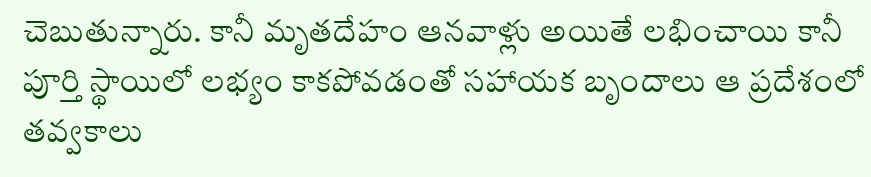చెబుతున్నారు. కానీ మృతదేహం ఆనవాళ్లు అయితే లభించాయి కానీ పూర్తి స్థాయిలో లభ్యం కాకపోవడంతో సహాయక బృందాలు ఆ ప్రదేశంలో తవ్వకాలు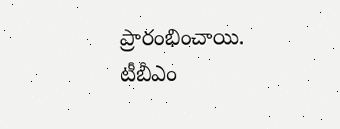ప్రారంభించాయి. టీబీఎం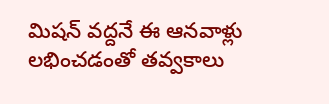మిషన్ వద్దనే ఈ ఆనవాళ్లు లభించడంతో తవ్వకాలు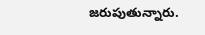జరుపుతున్నారు.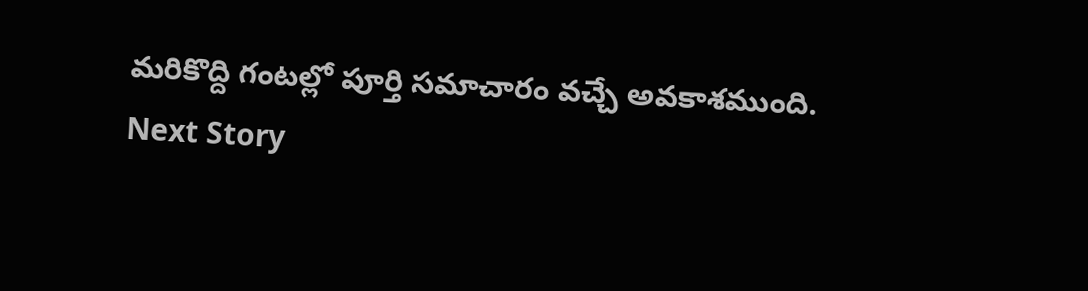మరికొద్ది గంటల్లో పూర్తి సమాచారం వచ్చే అవకాశముంది.
Next Story